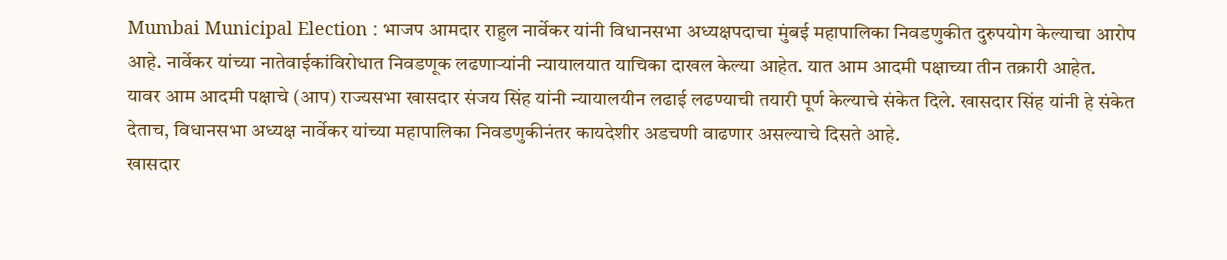Mumbai Municipal Election : भाजप आमदार राहुल नार्वेकर यांनी विधानसभा अध्यक्षपदाचा मुंबई महापालिका निवडणुकीत दुरुपयोग केल्याचा आरोप आहे. नार्वेकर यांच्या नातेवाईकांविरोधात निवडणूक लढणाऱ्यांनी न्यायालयात याचिका दाखल केल्या आहेत. यात आम आदमी पक्षाच्या तीन तक्रारी आहेत.
यावर आम आदमी पक्षाचे (आप) राज्यसभा खासदार संजय सिंह यांनी न्यायालयीन लढाई लढण्याची तयारी पूर्ण केल्याचे संकेत दिले. खासदार सिंह यांनी हे संकेत देताच, विधानसभा अध्यक्ष नार्वेकर यांच्या महापालिका निवडणुकीनंतर कायदेशीर अडचणी वाढणार असल्याचे दिसते आहे.
खासदार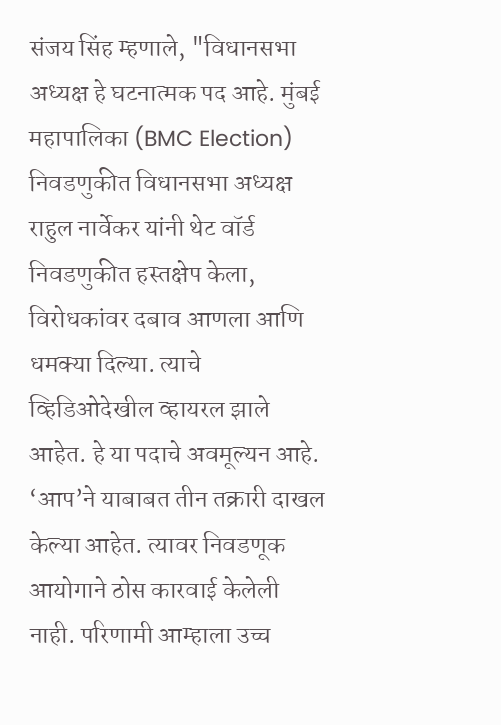संजय सिंह म्हणाले, "विधानसभा अध्यक्ष हे घटनात्मक पद आहे. मुंबई महापालिका (BMC Election) निवडणुकीत विधानसभा अध्यक्ष राहुल नार्वेकर यांनी थेट वॉर्ड निवडणुकीत हस्तक्षेप केला, विरोधकांवर दबाव आणला आणि धमक्या दिल्या. त्याचे व्हिडिओदेखील व्हायरल झाले आहेत. हे या पदाचे अवमूल्यन आहे. ‘आप’ने याबाबत तीन तक्रारी दाखल केल्या आहेत. त्यावर निवडणूक आयोगाने ठोस कारवाई केलेली नाही. परिणामी आम्हाला उच्च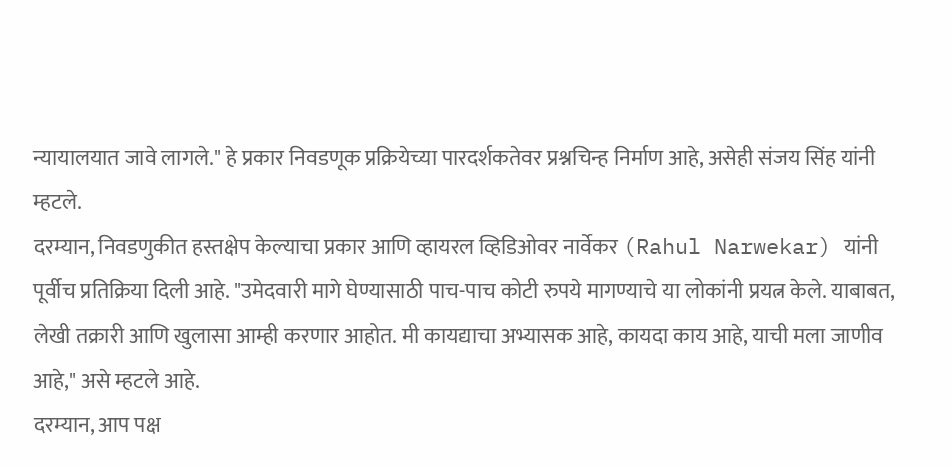न्यायालयात जावे लागले." हे प्रकार निवडणूक प्रक्रियेच्या पारदर्शकतेवर प्रश्नचिन्ह निर्माण आहे, असेही संजय सिंह यांनी म्हटले.
दरम्यान, निवडणुकीत हस्तक्षेप केल्याचा प्रकार आणि व्हायरल व्हिडिओवर नार्वेकर (Rahul Narwekar) यांनी पूर्वीच प्रतिक्रिया दिली आहे. "उमेदवारी मागे घेण्यासाठी पाच-पाच कोटी रुपये मागण्याचे या लोकांनी प्रयत्न केले. याबाबत, लेखी तक्रारी आणि खुलासा आम्ही करणार आहोत. मी कायद्याचा अभ्यासक आहे, कायदा काय आहे, याची मला जाणीव आहे," असे म्हटले आहे.
दरम्यान, आप पक्ष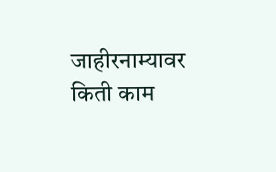जाहीरनाम्यावर किती काम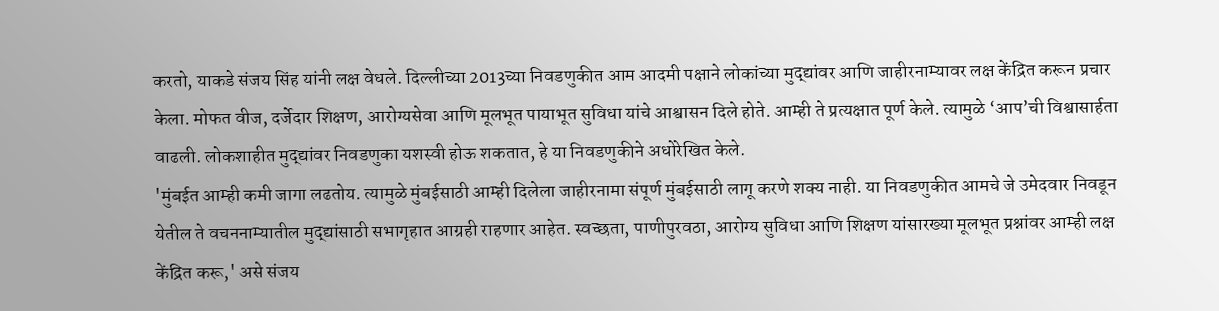करतो, याकडे संजय सिंह यांनी लक्ष वेधले. दिल्लीच्या 2013च्या निवडणुकीत आम आदमी पक्षाने लोकांच्या मुद्द्यांवर आणि जाहीरनाम्यावर लक्ष केंद्रित करून प्रचार केला. मोफत वीज, दर्जेदार शिक्षण, आरोग्यसेवा आणि मूलभूत पायाभूत सुविधा यांचे आश्वासन दिले होते. आम्ही ते प्रत्यक्षात पूर्ण केले. त्यामुळे ‘आप’ची विश्वासार्हता वाढली. लोकशाहीत मुद्द्यांवर निवडणुका यशस्वी होऊ शकतात, हे या निवडणुकीने अधोरेखित केले.
'मुंबईत आम्ही कमी जागा लढतोय. त्यामुळे मुंबईसाठी आम्ही दिलेला जाहीरनामा संपूर्ण मुंबईसाठी लागू करणे शक्य नाही. या निवडणुकीत आमचे जे उमेदवार निवडून येतील ते वचननाम्यातील मुद्द्यांसाठी सभागृहात आग्रही राहणार आहेत. स्वच्छता, पाणीपुरवठा, आरोग्य सुविधा आणि शिक्षण यांसारख्या मूलभूत प्रश्नांवर आम्ही लक्ष केंद्रित करू,' असे संजय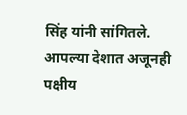सिंह यांनी सांगितले.
आपल्या देशात अजूनही पक्षीय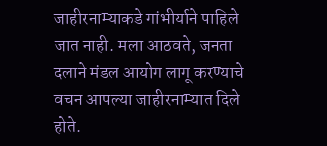जाहीरनाम्याकडे गांभीर्याने पाहिले जात नाही. मला आठवते, जनता दलाने मंडल आयोग लागू करण्याचे वचन आपल्या जाहीरनाम्यात दिले होते.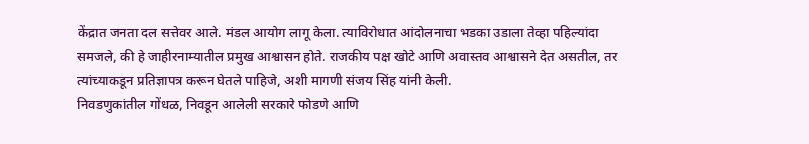केंद्रात जनता दल सत्तेवर आले. मंडल आयोग लागू केला. त्याविरोधात आंदोलनाचा भडका उडाला तेव्हा पहिल्यांदा समजले, की हे जाहीरनाम्यातील प्रमुख आश्वासन होते. राजकीय पक्ष खोटे आणि अवास्तव आश्वासने देत असतील, तर त्यांच्याकडून प्रतिज्ञापत्र करून घेतले पाहिजे, अशी मागणी संजय सिंह यांनी केली.
निवडणुकांतील गोंधळ, निवडून आलेली सरकारे फोडणे आणि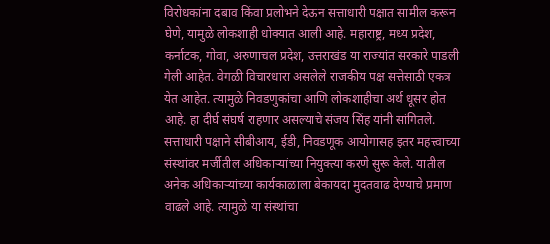विरोधकांना दबाव किंवा प्रलोभने देऊन सत्ताधारी पक्षात सामील करून घेणे, यामुळे लोकशाही धोक्यात आली आहे. महाराष्ट्र, मध्य प्रदेश, कर्नाटक, गोवा, अरुणाचल प्रदेश, उत्तराखंड या राज्यांत सरकारे पाडली गेली आहेत. वेगळी विचारधारा असलेले राजकीय पक्ष सत्तेसाठी एकत्र येत आहेत. त्यामुळे निवडणुकांचा आणि लोकशाहीचा अर्थ धूसर होत आहे. हा दीर्घ संघर्ष राहणार असल्याचे संजय सिंह यांनी सांगितले.
सत्ताधारी पक्षाने सीबीआय, ईडी, निवडणूक आयोगासह इतर महत्त्वाच्या संस्थांवर मर्जीतील अधिकाऱ्यांच्या नियुक्त्या करणे सुरू केले. यातील अनेक अधिकाऱ्यांच्या कार्यकाळाला बेकायदा मुदतवाढ देण्याचे प्रमाण वाढले आहे. त्यामुळे या संस्थांचा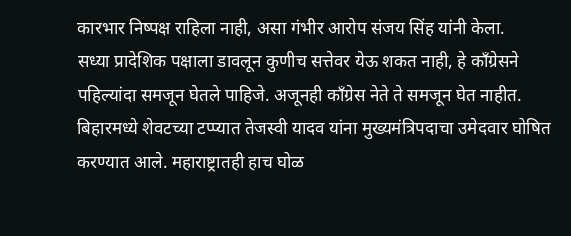कारभार निष्पक्ष राहिला नाही, असा गंभीर आरोप संजय सिंह यांनी केला.
सध्या प्रादेशिक पक्षाला डावलून कुणीच सत्तेवर येऊ शकत नाही, हे काँग्रेसने पहिल्यांदा समजून घेतले पाहिजे. अजूनही काँग्रेस नेते ते समजून घेत नाहीत. बिहारमध्ये शेवटच्या टप्प्यात तेजस्वी यादव यांना मुख्यमंत्रिपदाचा उमेदवार घोषित करण्यात आले. महाराष्ट्रातही हाच घोळ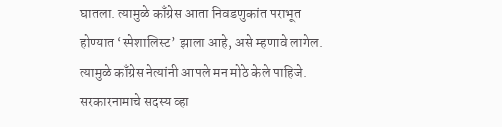घातला. त्यामुळे काँग्रेस आता निवडणुकांत पराभूत होण्यात ‘स्पेशालिस्ट’ झाला आहे, असे म्हणावे लागेल. त्यामुळे काँग्रेस नेत्यांनी आपले मन मोठे केले पाहिजे.
सरकारनामाचे सदस्य व्हा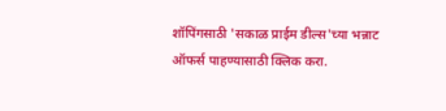शॉपिंगसाठी 'सकाळ प्राईम डील्स'च्या भन्नाट ऑफर्स पाहण्यासाठी क्लिक करा.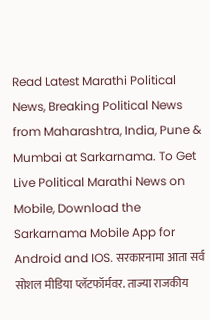Read Latest Marathi Political News, Breaking Political News from Maharashtra, India, Pune & Mumbai at Sarkarnama. To Get Live Political Marathi News on Mobile, Download the Sarkarnama Mobile App for Android and IOS. सरकारनामा आता सर्व सोशल मीडिया प्लॅटफॉर्मवर. ताज्या राजकीय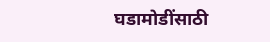घडामोडींसाठी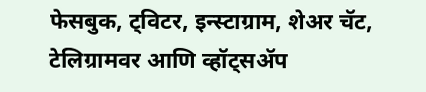फेसबुक, ट्विटर, इन्स्टाग्राम, शेअर चॅट, टेलिग्रामवर आणि व्हॉट्सॲप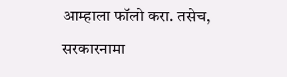आम्हाला फॉलो करा. तसेच, सरकारनामा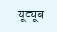यूट्यूब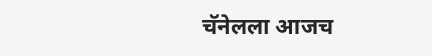चॅनेलला आजच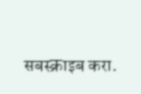सबस्क्राइब करा.